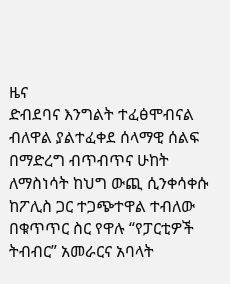ዜና
ድብደባና እንግልት ተፈፅሞብናል ብለዋል ያልተፈቀደ ሰላማዊ ሰልፍ በማድረግ ብጥብጥና ሁከት ለማስነሳት ከህግ ውጪ ሲንቀሳቀሱ ከፖሊስ ጋር ተጋጭተዋል ተብለው በቁጥጥር ስር የዋሉ “የፓርቲዎች ትብብር” አመራርና አባላት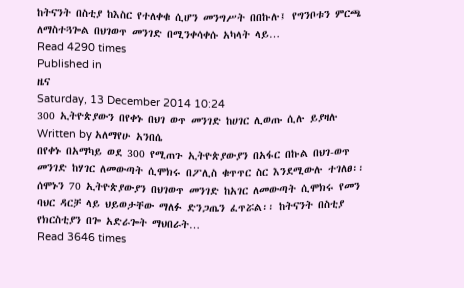ከትናንት በስቲያ ከእስር የተለቀቁ ሲሆን መንግሥት በበኩሉ፤ የግንቦቱን ምርጫ ለማስተጓጐል በህገወጥ መንገድ በሚንቀሳቀሱ አካላት ላይ…
Read 4290 times
Published in
ዜና
Saturday, 13 December 2014 10:24
300 ኢትዮጵያውን በየቀኑ በህገ ወጥ መንገድ ከሀገር ሊወጡ ሲሉ ይያዛሉ
Written by አለማየሁ አንበሴ
በየቀኑ በአማካይ ወደ 300 የሚጠጉ ኢትዮጵያውያን በአፋር በኩል በህገ-ወጥ መንገድ ከሃገር ለመውጣት ሲሞክሩ በፖሊስ ቁጥጥር ስር እንደሚውሉ ተገለፀ፡፡ ሰሞኑን 70 ኢትዮጵያውያን በህገወጥ መንገድ ከአገር ለመውጣት ሲሞክሩ የመን ባህር ዳርቻ ላይ ህይወታቸው ማለፉ ድንጋጤን ፈጥሯል፡፡ ከትናንት በስቲያ የክርስቲያን በጐ አድራጐት ማህበራት…
Read 3646 times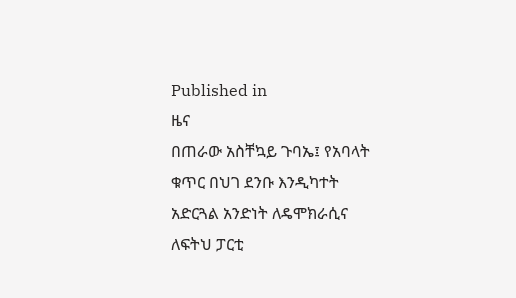Published in
ዜና
በጠራው አስቸኳይ ጉባኤ፤ የአባላት ቁጥር በህገ ደንቡ እንዲካተት አድርጓል አንድነት ለዴሞክራሲና ለፍትህ ፓርቲ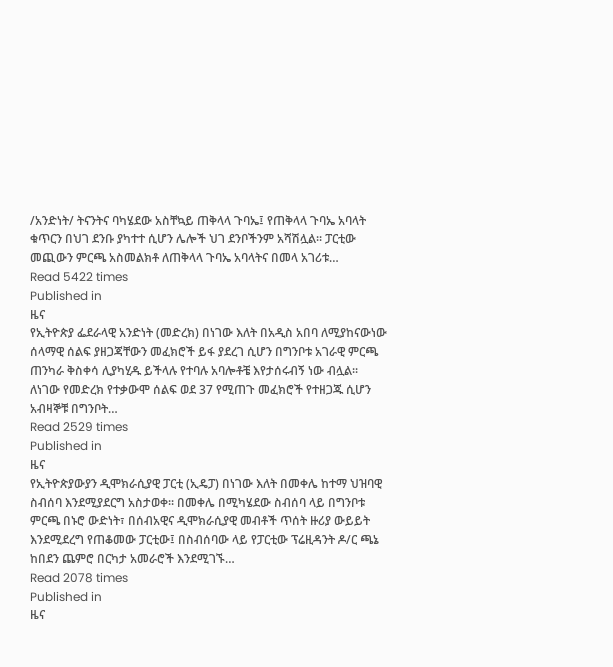/አንድነት/ ትናንትና ባካሄደው አስቸኳይ ጠቅላላ ጉባኤ፤ የጠቅላላ ጉባኤ አባላት ቁጥርን በህገ ደንቡ ያካተተ ሲሆን ሌሎች ህገ ደንቦችንም አሻሽሏል፡፡ ፓርቲው መጪውን ምርጫ አስመልክቶ ለጠቅላላ ጉባኤ አባላትና በመላ አገሪቱ…
Read 5422 times
Published in
ዜና
የኢትዮጵያ ፌደራላዊ አንድነት (መድረክ) በነገው እለት በአዲስ አበባ ለሚያከናውነው ሰላማዊ ሰልፍ ያዘጋጃቸውን መፈክሮች ይፋ ያደረገ ሲሆን በግንቦቱ አገራዊ ምርጫ ጠንካራ ቅስቀሳ ሊያካሂዱ ይችላሉ የተባሉ አባሎቶቼ እየታሰሩብኝ ነው ብሏል፡፡ ለነገው የመድረክ የተቃውሞ ሰልፍ ወደ 37 የሚጠጉ መፈክሮች የተዘጋጁ ሲሆን አብዛኞቹ በግንቦት…
Read 2529 times
Published in
ዜና
የኢትዮጵያውያን ዲሞክራሲያዊ ፓርቲ (ኢዴፓ) በነገው እለት በመቀሌ ከተማ ህዝባዊ ስብሰባ እንደሚያደርግ አስታወቀ፡፡ በመቀሌ በሚካሄደው ስብሰባ ላይ በግንቦቱ ምርጫ በኑሮ ውድነት፣ በሰብአዊና ዲሞክራሲያዊ መብቶች ጥሰት ዙሪያ ውይይት እንደሚደረግ የጠቆመው ፓርቲው፤ በስብሰባው ላይ የፓርቲው ፕሬዚዳንት ዶ/ር ጫኔ ከበደን ጨምሮ በርካታ አመራሮች እንደሚገኙ…
Read 2078 times
Published in
ዜና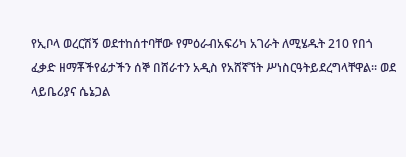የኢቦላ ወረርሽኝ ወደተከሰተባቸው የምዕራብአፍሪካ አገራት ለሚሄዱት 210 የበጎ ፈቃድ ዘማቾችየፊታችን ሰኞ በሸራተን አዲስ የአሸኛኘት ሥነስርዓትይደረግላቸዋል፡፡ ወደ ላይቤሪያና ሴኔጋል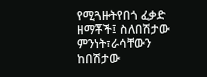የሚጓዙትየበጎ ፈቃድ ዘማቾች፤ ስለበሽታው ምንነት፣ራሳቸውን ከበሽታው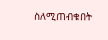ስለሚጠብቁበት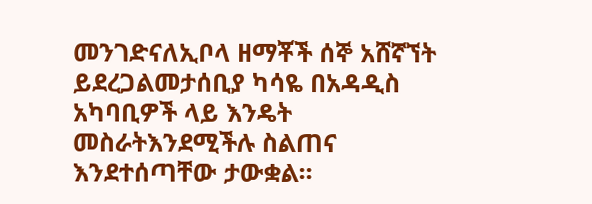መንገድናለኢቦላ ዘማቾች ሰኞ አሸኛኘት ይደረጋልመታሰቢያ ካሳዬ በአዳዲስ አካባቢዎች ላይ እንዴት መስራትእንደሚችሉ ስልጠና እንደተሰጣቸው ታውቋል፡፡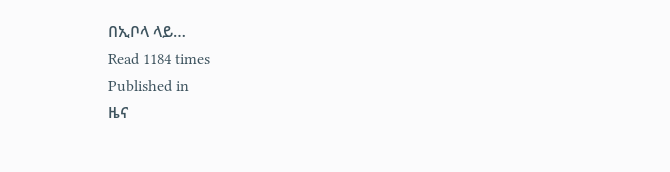በኢቦላ ላይ…
Read 1184 times
Published in
ዜና